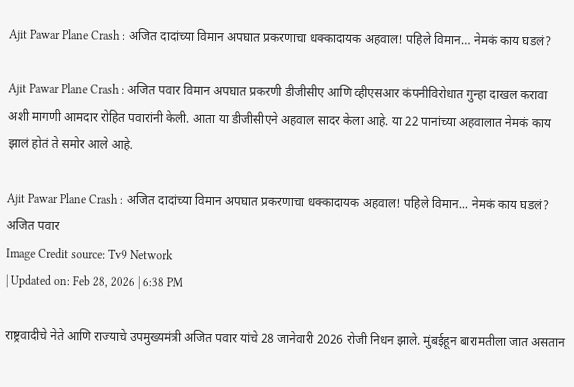Ajit Pawar Plane Crash : अजित दादांच्या विमान अपघात प्रकरणाचा धक्कादायक अहवाल! पहिले विमान… नेमकं काय घडलं?

Ajit Pawar Plane Crash : अजित पवार विमान अपघात प्रकरणी डीजीसीए आणि व्हीएसआर कंपनीविरोधात गुन्हा दाखल करावा अशी मागणी आमदार रोहित पवारांनी केली. आता या डीजीसीएने अहवाल सादर केला आहे. या 22 पानांच्या अहवालात नेमकं काय झालं होतं ते समोर आले आहे.

Ajit Pawar Plane Crash : अजित दादांच्या विमान अपघात प्रकरणाचा धक्कादायक अहवाल! पहिले विमान... नेमकं काय घडलं?
अजित पवार
Image Credit source: Tv9 Network
| Updated on: Feb 28, 2026 | 6:38 PM

राष्ट्रवादीचे नेते आणि राज्याचे उपमुख्यमंत्री अजित पवार यांचे 28 जानेवारी 2026 रोजी निधन झाले. मुंबईहून बारामतीला जात असतान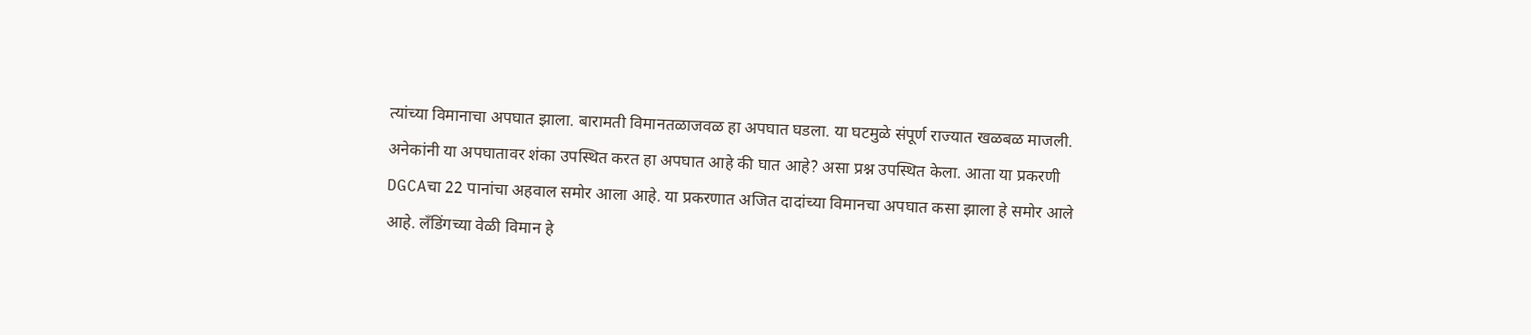त्यांच्या विमानाचा अपघात झाला. बारामती विमानतळाजवळ हा अपघात घडला. या घटमुळे संपूर्ण राज्यात खळबळ माजली. अनेकांनी या अपघातावर शंका उपस्थित करत हा अपघात आहे की घात आहे? असा प्रश्न उपस्थित केला. आता या प्रकरणी DGCAचा 22 पानांचा अहवाल समोर आला आहे. या प्रकरणात अजित दादांच्या विमानचा अपघात कसा झाला हे समोर आले आहे. लँडिंगच्या वेळी विमान हे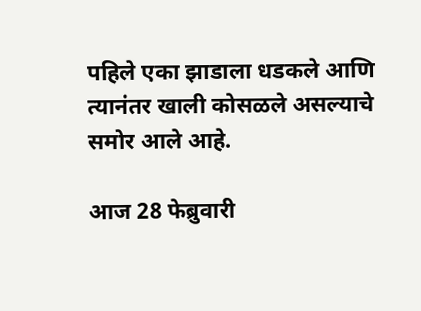पहिले एका झाडाला धडकले आणि त्यानंतर खाली कोसळले असल्याचे समोर आले आहे.

आज 28 फेब्रुवारी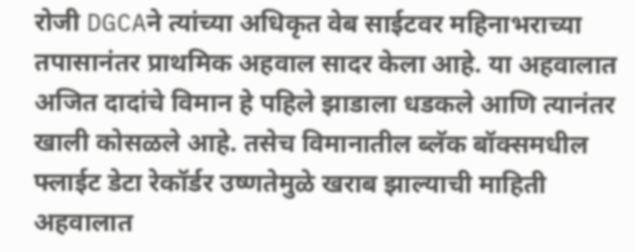रोजी DGCAने त्यांच्या अधिकृत वेब साईटवर महिनाभराच्या तपासानंतर प्राथमिक अहवाल सादर केला आहे. या अहवालात अजित दादांचे विमान हे पहिले झाडाला धडकले आणि त्यानंतर खाली कोसळले आहे. तसेच विमानातील ब्लॅक बॉक्समधील फ्लाईट डेटा रेकॉर्डर उष्णतेमुळे खराब झाल्याची माहिती अहवालात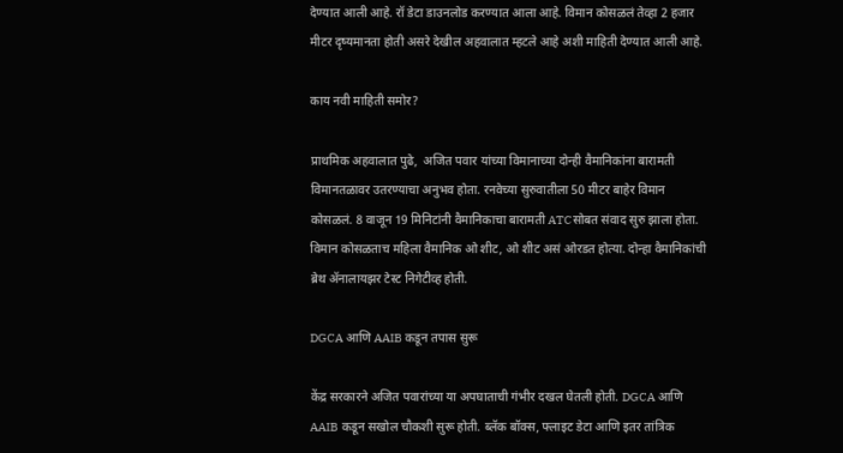देण्यात आली आहे. रॉ डेटा डाउनलोड करण्यात आला आहे. विमान कोसळलं तेव्हा 2 हजार मीटर दृष्यमानता होती असरे देखील अहवालात म्हटले आहे अशी माहिती देण्यात आली आहे.

काय नवी माहिती समोर?

प्राथमिक अहवालात पुढे,  अजित पवार यांच्या विमानाच्या दोन्ही वैमानिकांना बारामती विमानतळावर उतरण्याचा अनुभव होता. रनवेच्या सुरुवातीला 50 मीटर बाहेर विमान कोसळलं. 8 वाजून 19 मिनिटांनी वैमानिकाचा बारामती ATCसोबत संवाद सुरु झाला होता. विमान कोसळताच महिला वैमानिक ओ शीट, ओ शीट असं ओरडत होत्या. दोन्हा वैमानिकांची ब्रेथ ॲनालायझर टेस्ट निगेटीव्ह होती.

DGCA आणि AAIB कडून तपास सुरू

केंद्र सरकारने अजित पवारांच्या या अपघाताची गंभीर दखल घेतली होती. DGCA आणि AAIB कडून सखोल चौकशी सुरू होती. ब्लॅक बॉक्स, फ्लाइट डेटा आणि इतर तांत्रिक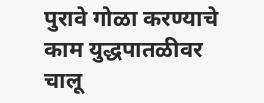पुरावे गोळा करण्याचे काम युद्धपातळीवर चालू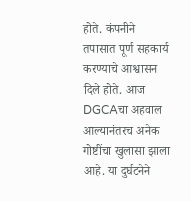होते. कंपनीने तपासात पूर्ण सहकार्य करण्याचे आश्वासन दिले होते. आज DGCAचा अहवाल आल्यानंतरच अनेक गोष्टींचा खुलासा झाला आहे. या दुर्घटनेने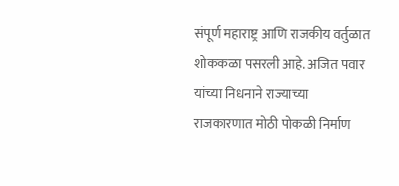संपूर्ण महाराष्ट्र आणि राजकीय वर्तुळात शोककळा पसरली आहे. अजित पवार यांच्या निधनाने राज्याच्या राजकारणात मोठी पोकळी निर्माण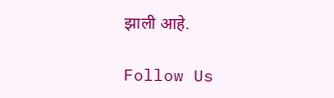झाली आहे.

Follow Us